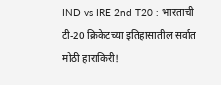IND vs IRE 2nd T20 : भारताची टी-20 क्रिकेटच्या इतिहासातील सर्वात मोठी हाराकिरी!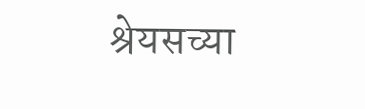श्रेयसच्या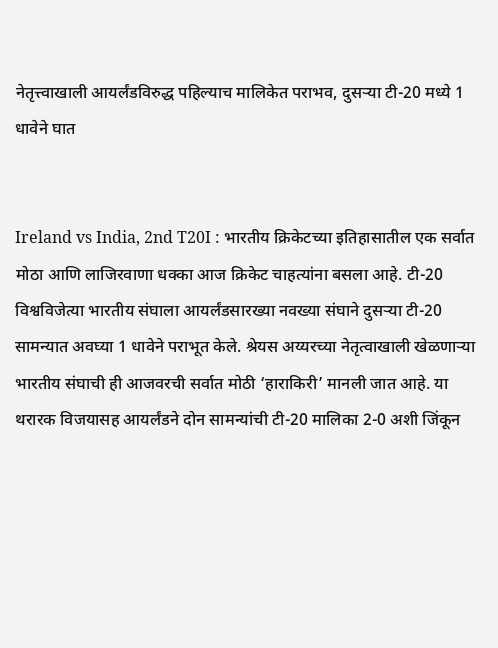नेतृत्त्वाखाली आयर्लंडविरुद्ध पहिल्याच मालिकेत पराभव, दुसऱ्या टी-20 मध्ये 1 धावेने घात


Ireland vs India, 2nd T20I : भारतीय क्रिकेटच्या इतिहासातील एक सर्वात मोठा आणि लाजिरवाणा धक्का आज क्रिकेट चाहत्यांना बसला आहे. टी-20 विश्वविजेत्या भारतीय संघाला आयर्लंडसारख्या नवख्या संघाने दुसऱ्या टी-20 सामन्यात अवघ्या 1 धावेने पराभूत केले. श्रेयस अय्यरच्या नेतृत्वाखाली खेळणाऱ्या भारतीय संघाची ही आजवरची सर्वात मोठी ‘हाराकिरी’ मानली जात आहे. या थरारक विजयासह आयर्लंडने दोन सामन्यांची टी-20 मालिका 2-0 अशी जिंकून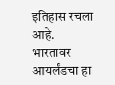इतिहास रचला आहे. भारतावर आयर्लंडचा हा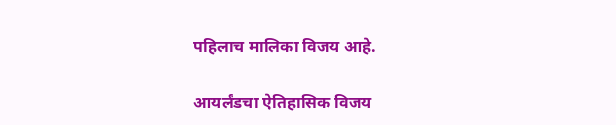पहिलाच मालिका विजय आहे.

आयर्लंडचा ऐतिहासिक विजय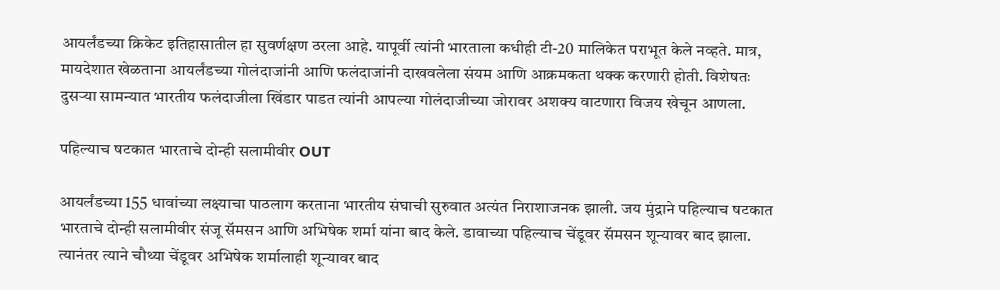आयर्लंडच्या क्रिकेट इतिहासातील हा सुवर्णक्षण ठरला आहे. यापूर्वी त्यांनी भारताला कधीही टी-20 मालिकेत पराभूत केले नव्हते. मात्र, मायदेशात खेळताना आयर्लंडच्या गोलंदाजांनी आणि फलंदाजांनी दाखवलेला संयम आणि आक्रमकता थक्क करणारी होती. विशेषतः दुसऱ्या सामन्यात भारतीय फलंदाजीला खिंडार पाडत त्यांनी आपल्या गोलंदाजीच्या जोरावर अशक्य वाटणारा विजय खेचून आणला.

पहिल्याच षटकात भारताचे दोन्ही सलामीवीर OUT

आयर्लंडच्या 155 धावांच्या लक्ष्याचा पाठलाग करताना भारतीय संघाची सुरुवात अत्यंत निराशाजनक झाली. जय मुंद्राने पहिल्याच षटकात भारताचे दोन्ही सलामीवीर संजू सॅमसन आणि अभिषेक शर्मा यांना बाद केले. डावाच्या पहिल्याच चेंडूवर सॅमसन शून्यावर बाद झाला. त्यानंतर त्याने चौथ्या चेंडूवर अभिषेक शर्मालाही शून्यावर बाद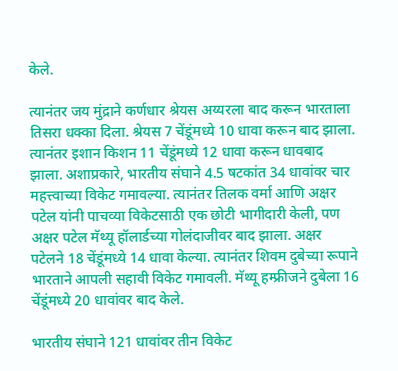केले.

त्यानंतर जय मुंद्राने कर्णधार श्रेयस अय्यरला बाद करून भारताला तिसरा धक्का दिला. श्रेयस 7 चेंडूंमध्ये 10 धावा करून बाद झाला. त्यानंतर इशान किशन 11 चेंडूंमध्ये 12 धावा करून धावबाद झाला. अशाप्रकारे, भारतीय संघाने 4.5 षटकांत 34 धावांवर चार महत्त्वाच्या विकेट गमावल्या. त्यानंतर तिलक वर्मा आणि अक्षर पटेल यांनी पाचव्या विकेटसाठी एक छोटी भागीदारी केली, पण अक्षर पटेल मॅथ्यू हॉलार्डच्या गोलंदाजीवर बाद झाला. अक्षर पटेलने 18 चेंडूंमध्ये 14 धावा केल्या. त्यानंतर शिवम दुबेच्या रूपाने भारताने आपली सहावी विकेट गमावली. मॅथ्यू हम्फ्रीजने दुबेला 16 चेंडूंमध्ये 20 धावांवर बाद केले.

भारतीय संघाने 121 धावांवर तीन विकेट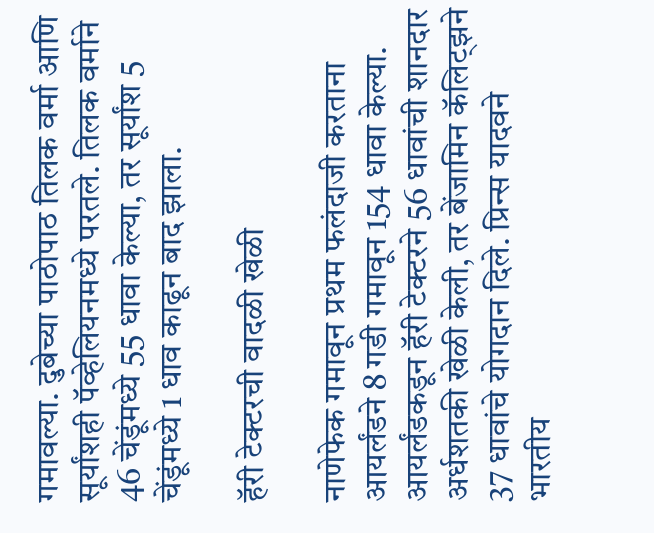गमावल्या. दुबेच्या पाठोपाठ तिलक वर्मा आणि सूर्यांशही पॅव्हेलियनमध्ये परतले. तिलक वर्माने 46 चेंडूंमध्ये 55 धावा केल्या, तर सूर्यांश 5 चेंडूंमध्ये 1 धाव काढून बाद झाला.

हॅरी टेक्टरची वादळी खेळी

नाणेफेक गमावून प्रथम फलंदाजी करताना आयर्लंडने 8 गडी गमावून 154 धावा केल्या. आयर्लंडकडून हॅरी टेक्टरने 56 धावांची शानदार अर्धशतकी खेळी केली, तर बेंजामिन कॅलिट्झने 37 धावांचे योगदान दिले. प्रिन्स यादवने भारतीय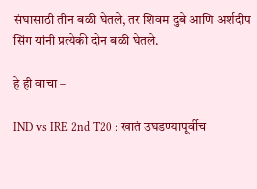संघासाठी तीन बळी घेतले, तर शिवम दुबे आणि अर्शदीप सिंग यांनी प्रत्येकी दोन बळी घेतले.

हे ही वाचा –

IND vs IRE 2nd T20 : खातं उघडण्यापूर्वीच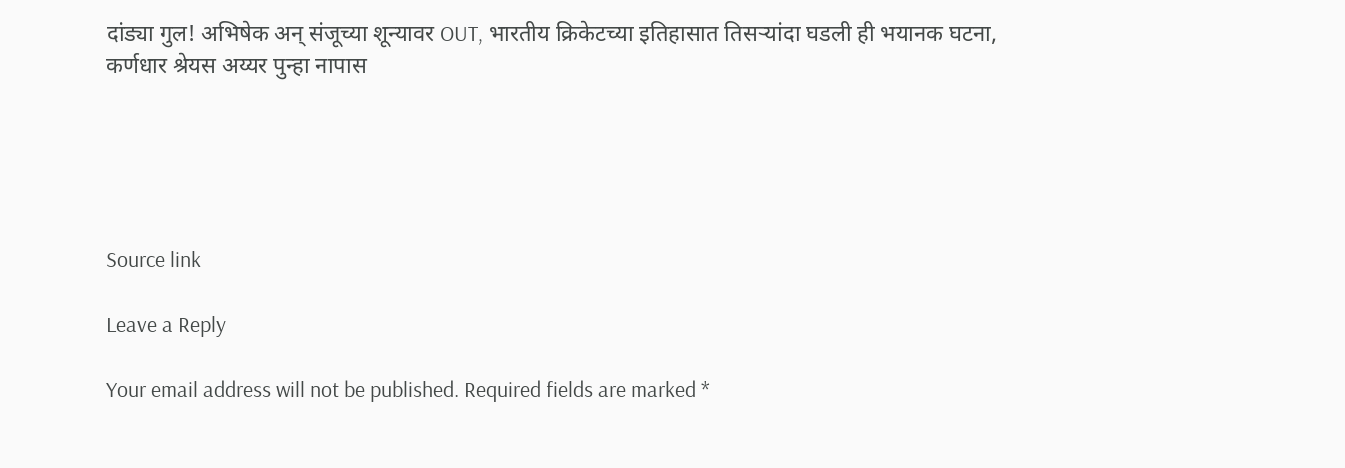दांड्या गुल! अभिषेक अन् संजूच्या शून्यावर OUT, भारतीय क्रिकेटच्या इतिहासात तिसऱ्यांदा घडली ही भयानक घटना, कर्णधार श्रेयस अय्यर पुन्हा नापास





Source link

Leave a Reply

Your email address will not be published. Required fields are marked *